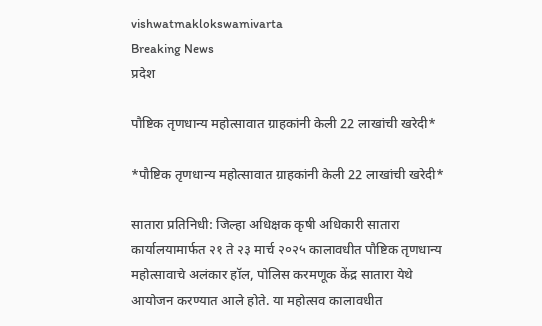vishwatmaklokswamivarta
Breaking News
प्रदेश

पौष्टिक तृणधान्य महोत्सावात ग्राहकांनी केली 22 लाखांची खरेदी*

*पौष्टिक तृणधान्य महोत्सावात ग्राहकांनी केली 22 लाखांची खरेदी*

सातारा प्रतिनिधी: जिल्हा अधिक्षक कृषी अधिकारी सातारा कार्यालयामार्फत २१ ते २३ मार्च २०२५ कालावधीत पौष्टिक तृणधान्य महोत्सावाचे अलंकार हॉल, पोलिस करमणूक केंद्र सातारा येथे आयोजन करण्यात आले होते. या महोत्सव कालावधीत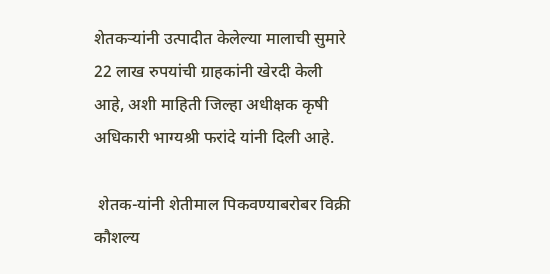शेतकऱ्यांनी उत्पादीत केलेल्या मालाची सुमारे 22 लाख रुपयांची ग्राहकांनी खेरदी केली आहे, अशी माहिती जिल्हा अधीक्षक कृषी अधिकारी भाग्यश्री फरांदे यांनी दिली आहे.

 शेतक-यांनी शेतीमाल पिकवण्याबरोबर विक्री कौशल्य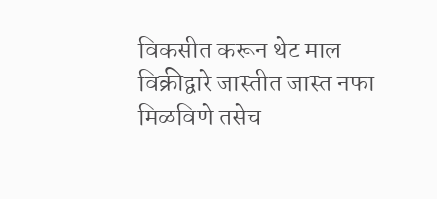विकसीत करून थेट माल विक्रीद्वारे जास्तीत जास्त नफा मिळविणे तसेच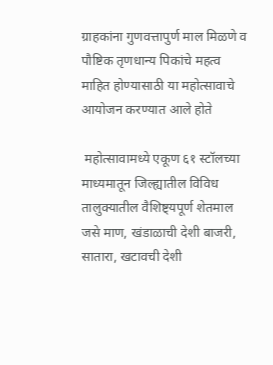ग्राहकांना गुणवत्तापुर्ण माल मिळणे व पौष्टिक तृणधान्य पिकांचे महत्व माहित होण्यासाठी या महोत्सावाचे आयोजन करण्यात आले होते

 महोत्सावामध्ये एकूण ६१ स्टॉलच्या माध्यमातून जिल्ह्यातील विविध तालुक्यातील वैशिष्ट्यपूर्ण शेतमाल जसे माण, खंडाळाची देशी बाजरी, सातारा, खटावची देशी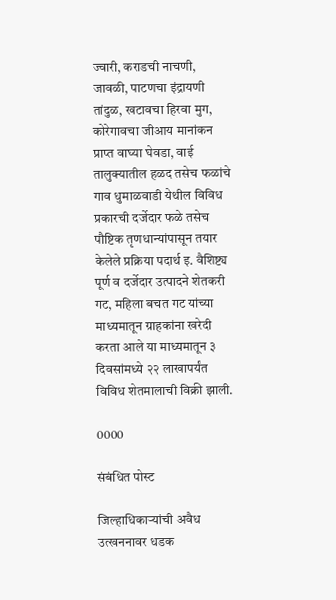ज्वारी, कराडची नाचणी, जावळी, पाटणचा इंद्रायणी तांदुळ, खटावचा हिरवा मुग, कोरेगावचा जीआय मानांकन प्राप्त वाघ्या घेवडा, वाई तालुक्यातील हळद तसेच फळांचे गाव धुमाळवाडी येथील विविध प्रकारची दर्जेदार फळे तसेच पौष्टिक तृणधान्यांपासून तयार केलेले प्रक्रिया पदार्थ इ. वैशिष्ट्य पूर्ण व दर्जेदार उत्पादने शेतकरी गट, महिला बचत गट यांच्या माध्यमातून ग्राहकांना खरेदी करता आले या माध्यमातून ३ दिवसांमध्ये २२ लाखापर्यंत विविध शेतमालाची विक्री झाली.

0000

संबंधित पोस्ट

जिल्हाधिकाऱ्यांची अवैध उत्खननावर धडक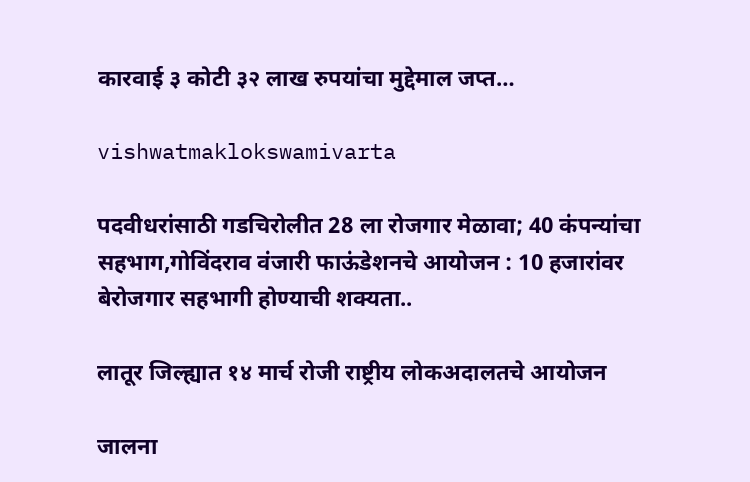कारवाई ३ कोटी ३२ लाख रुपयांचा मुद्देमाल जप्त…

vishwatmaklokswamivarta

पदवीधरांसाठी गडचिरोलीत 28 ला रोजगार मेळावा; 40 कंपन्यांचा सहभाग,गोविंदराव वंजारी फाऊंडेशनचे आयोजन : 10 हजारांवर बेरोजगार सहभागी होण्याची शक्यता..

लातूर जिल्ह्यात १४ मार्च रोजी राष्ट्रीय लोकअदालतचे आयोजन

जालना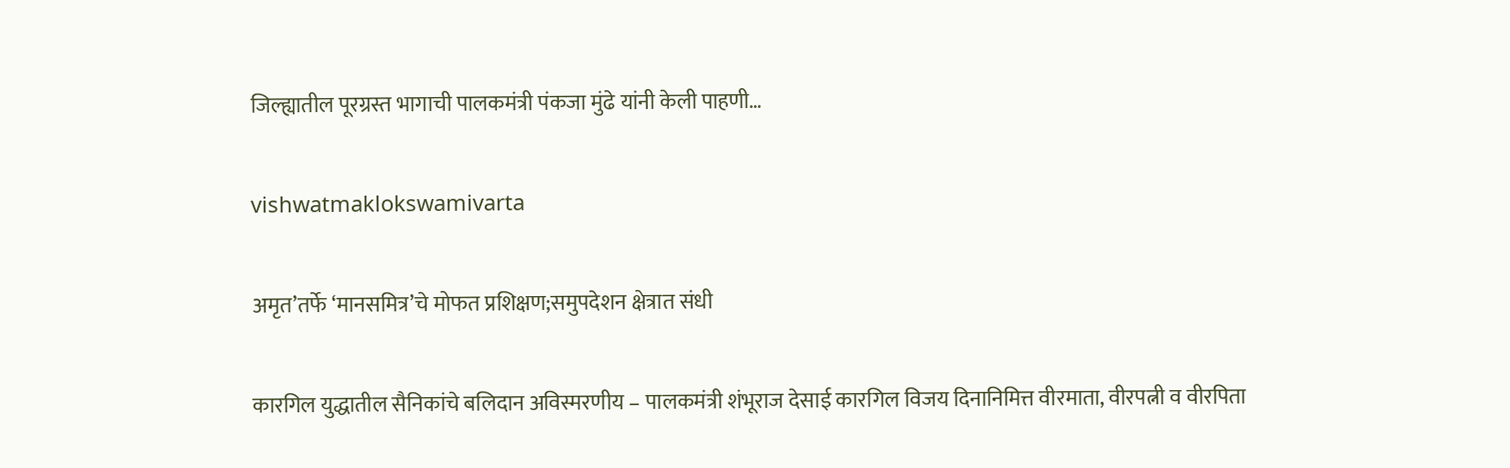जिल्ह्यातील पूरग्रस्त भागाची पालकमंत्री पंकजा मुंढे यांनी केली पाहणी…

vishwatmaklokswamivarta

अमृत’तर्फे ‘मानसमित्र’चे मोफत प्रशिक्षण;समुपदेशन क्षेत्रात संधी

कारगिल युद्धातील सैनिकांचे बलिदान अविस्मरणीय – पालकमंत्री शंभूराज देसाई कारगिल विजय दिनानिमित्त वीरमाता, वीरपत्नी व वीरपिता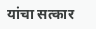यांचा सत्कार